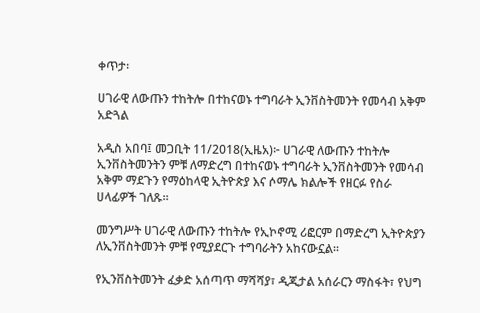ቀጥታ፡

ሀገራዊ ለውጡን ተከትሎ በተከናወኑ ተግባራት ኢንቨስትመንት የመሳብ አቅም አድጓል

አዲስ አበባ፤ መጋቢት 11/2018(ኢዜአ)፦ ሀገራዊ ለውጡን ተከትሎ ኢንቨስትመንትን ምቹ ለማድረግ በተከናወኑ ተግባራት ኢንቨስትመንት የመሳብ አቅም ማደጉን የማዕከላዊ ኢትዮጵያ እና ሶማሌ ክልሎች የዘርፉ የስራ ሀላፊዎች ገለጹ።

መንግሥት ሀገራዊ ለውጡን ተከትሎ የኢኮኖሚ ሪፎርም በማድረግ ኢትዮጵያን ለኢንቨስትመንት ምቹ የሚያደርጉ ተግባራትን አከናውኗል።

የኢንቨስትመንት ፈቃድ አሰጣጥ ማሻሻያ፣ ዲጂታል አሰራርን ማስፋት፣ የህግ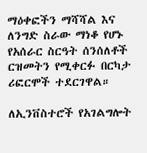ማዕቀፎችን ማሻሻል እና ለንግድ ስራው ማነቆ የሆኑ የአሰራር ስርዓት ሰንሰለቶች ርዝመትን የሚቀርፉ በርካታ ሪፎርሞች ተደርገዋል።

ለኢንቨስተሮች የአገልግሎት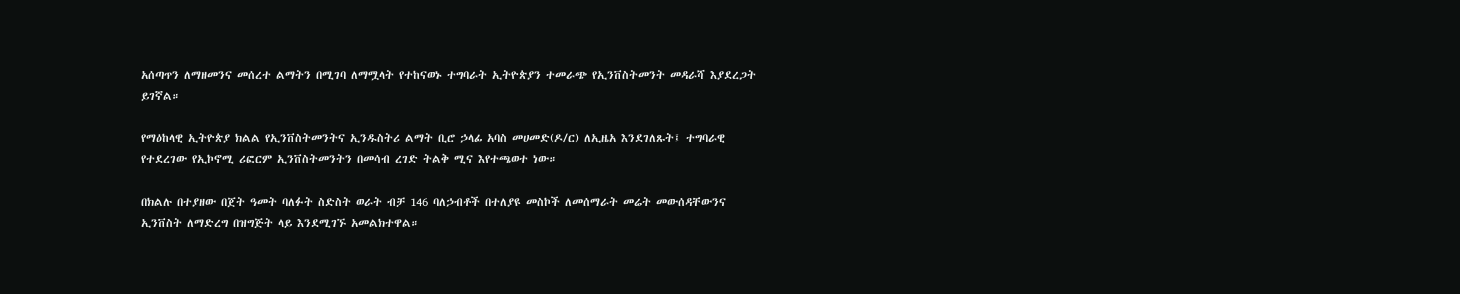አሰጣጥን ለማዘመንና መሰረተ ልማትን በሚገባ ለማሟላት የተከናወኑ ተግባራት ኢትዮጵያን ተመራጭ የኢንቨስትመንት መዳራሻ እያደረጋት ይገኛል።

የማዕከላዊ ኢትዮጵያ ክልል የኢንቨስትመንትና ኢንዱስትሪ ልማት ቢሮ ኃላፊ አባስ መሀመድ(ዶ/ር) ለኢዜአ እንደገለጹት፤ ተግባራዊ የተደረገው የኢኮኖሚ ሪፎርም ኢንቨስትመንትን በመሳብ ረገድ ትልቅ ሚና እየተጫወተ ነው።

በክልሉ በተያዘው በጀት ዓመት ባለፉት ስድስት ወራት ብቻ 146 ባለኃብቶች በተለያዩ መስኮች ለመሰማራት መሬት መውሰዳቸውንና ኢንቨስት ለማድረግ በዝግጅት ላይ እንደሚገኙ አመልክተዋል።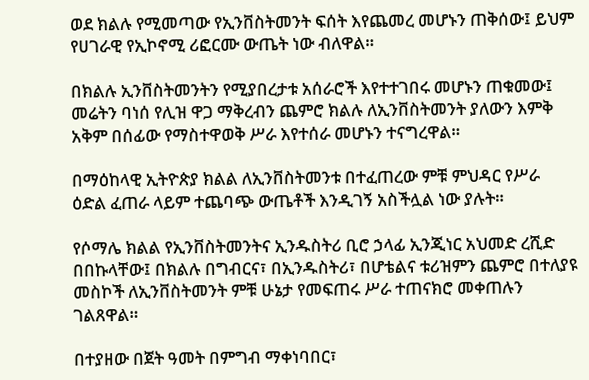ወደ ክልሉ የሚመጣው የኢንቨስትመንት ፍሰት እየጨመረ መሆኑን ጠቅሰው፤ ይህም የሀገራዊ የኢኮኖሚ ሪፎርሙ ውጤት ነው ብለዋል።

በክልሉ ኢንቨስትመንትን የሚያበረታቱ አሰራሮች እየተተገበሩ መሆኑን ጠቁመው፤ መሬትን ባነሰ የሊዝ ዋጋ ማቅረብን ጨምሮ ክልሉ ለኢንቨስትመንት ያለውን እምቅ አቅም በሰፊው የማስተዋወቅ ሥራ እየተሰራ መሆኑን ተናግረዋል።

በማዕከላዊ ኢትዮጵያ ክልል ለኢንቨስትመንቱ በተፈጠረው ምቹ ምህዳር የሥራ ዕድል ፈጠራ ላይም ተጨባጭ ውጤቶች እንዲገኝ አስችሏል ነው ያሉት።

የሶማሌ ክልል የኢንቨስትመንትና ኢንዱስትሪ ቢሮ ኃላፊ ኢንጂነር አህመድ ረሺድ በበኩላቸው፤ በክልሉ በግብርና፣ በኢንዱስትሪ፣ በሆቴልና ቱሪዝምን ጨምሮ በተለያዩ መስኮች ለኢንቨስትመንት ምቹ ሁኔታ የመፍጠሩ ሥራ ተጠናክሮ መቀጠሉን ገልጸዋል።

በተያዘው በጀት ዓመት በምግብ ማቀነባበር፣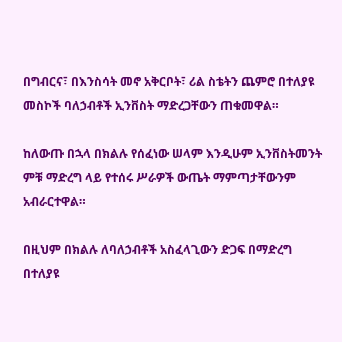በግብርና፣ በእንስሳት መኖ አቅርቦት፣ ሪል ስቴትን ጨምሮ በተለያዩ መስኮች ባለኃብቶች ኢንቨስት ማድረጋቸውን ጠቁመዋል።

ከለውጡ በኋላ በክልሉ የሰፈነው ሠላም እንዲሁም ኢንቨስትመንት ምቹ ማድረግ ላይ የተሰሩ ሥራዎች ውጤት ማምጣታቸውንም አብራርተዋል።

በዚህም በክልሉ ለባለኃብቶች አስፈላጊውን ድጋፍ በማድረግ በተለያዩ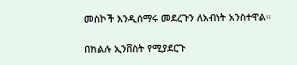መስኮች እንዲሰማሩ መደረጉን ለአብነት አንስተዋል።

በክልሉ ኢንቨስት የሚያደርጉ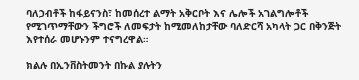ባለኃብቶች ከፋይናንስ፣ ከመሰረተ ልማት አቅርቦት እና ሌሎች አገልግሎቶች የሚገጥማቸውን ችግሮች ለመፍታት ከሚመለከታቸው ባለድርሻ አካላት ጋር በቅንጅት እየተሰራ መሆኑንም ተናግረዋል።

ክልሉ በኢንቨስትመንት በኩል ያሉትን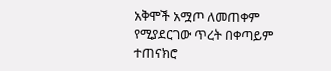አቅሞች አሟጦ ለመጠቀም የሚያደርገው ጥረት በቀጣይም ተጠናክሮ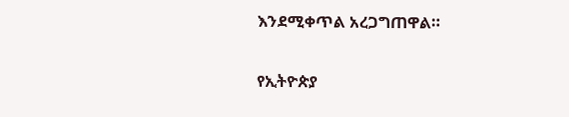እንደሚቀጥል አረጋግጠዋል።

የኢትዮጵያ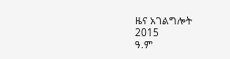ዜና አገልግሎት
2015
ዓ.ም